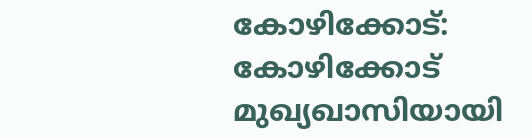കോഴിക്കോട്:
കോഴിക്കോട് മുഖ്യഖാസിയായി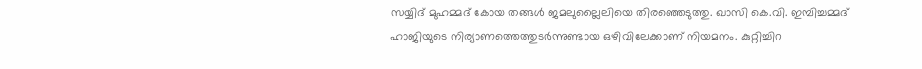സയ്യിദ് മുഹമ്മദ് കോയ തങ്ങൾ ജമലുല്ലൈലിയെ തിരഞ്ഞെടുത്തു. ഖാസി കെ.വി. ഇമ്പിച്ചമ്മദ് ഹാജിയുടെ നിര്യാണത്തെത്തുടർന്നുണ്ടായ ഒഴിവിലേക്കാണ് നിയമനം. കുറ്റിച്ചിറ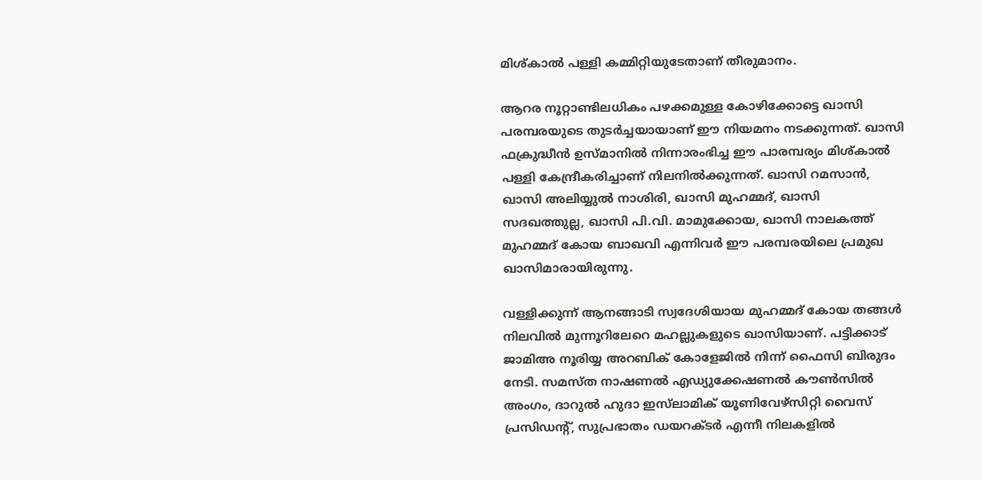മിശ്‌കാൽ പള്ളി കമ്മിറ്റിയുടേതാണ് തീരുമാനം.

ആറര നൂറ്റാണ്ടിലധികം പഴക്കമുള്ള കോഴിക്കോട്ടെ ഖാസി പരമ്പരയുടെ തുടർച്ചയായാണ് ഈ നിയമനം നടക്കുന്നത്. ഖാസി ഫക്രുദ്ധീൻ ഉസ്‌മാനിൽ നിന്നാരംഭിച്ച ഈ പാരമ്പര്യം മിശ്‌കാൽ പള്ളി കേന്ദ്രീകരിച്ചാണ് നിലനിൽക്കുന്നത്. ഖാസി റമസാൻ, ഖാസി അലിയ്യുൽ നാശിരി, ഖാസി മുഹമ്മദ്, ഖാസി സദഖത്തുല്ല, ഖാസി പി.വി. മാമുക്കോയ, ഖാസി നാലകത്ത് മുഹമ്മദ് കോയ ബാഖവി എന്നിവർ ഈ പരമ്പരയിലെ പ്രമുഖ ഖാസിമാരായിരുന്നു.

വള്ളിക്കുന്ന് ആനങ്ങാടി സ്വദേശിയായ മുഹമ്മദ് കോയ തങ്ങൾ നിലവിൽ മുന്നൂറിലേറെ മഹല്ലുകളുടെ ഖാസിയാണ്. പട്ടിക്കാട് ജാമിഅ നൂരിയ്യ അറബിക് കോളേജിൽ നിന്ന് ഫൈസി ബിരുദം നേടി. സമസ്ത നാഷണൽ എഡ്യുക്കേഷണൽ കൗൺസിൽ അംഗം, ദാറുൽ ഹുദാ ഇസ്‌ലാമിക് യൂണിവേഴ്‌സിറ്റി വൈസ് പ്രസിഡന്റ്, സുപ്രഭാതം ഡയറക്ടർ എന്നീ നിലകളിൽ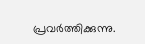പ്രവർത്തിക്കുന്നു.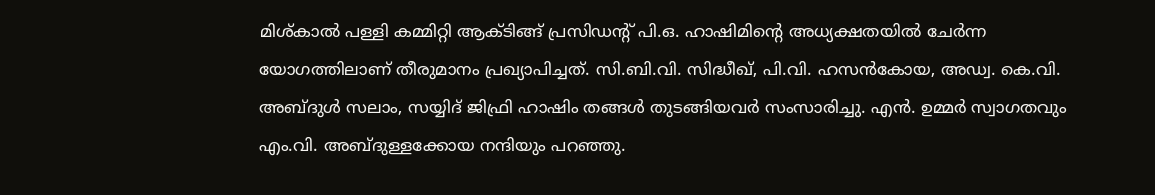മിശ്കാൽ പള്ളി കമ്മിറ്റി ആക്ടിങ്ങ് പ്രസിഡന്റ് പി.ഒ. ഹാഷിമിൻ്റെ അധ്യക്ഷതയിൽ ചേർന്ന യോഗത്തിലാണ് തീരുമാനം പ്രഖ്യാപിച്ചത്. സി.ബി.വി. സിദ്ധീഖ്, പി.വി. ഹസൻകോയ, അഡ്വ. കെ.വി. അബ്‌ദുൾ സലാം, സയ്യിദ് ജിഫ്രി ഹാഷിം തങ്ങൾ തുടങ്ങിയവർ സംസാരിച്ചു. എൻ. ഉമ്മർ സ്വാഗതവും എം.വി. അബ്ദുള്ളക്കോയ നന്ദിയും പറഞ്ഞു.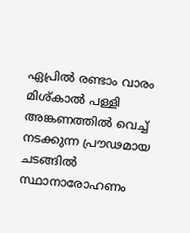ഏപ്രിൽ രണ്ടാം വാരം മിശ്‌കാൽ പള്ളി അങ്കണത്തിൽ വെച്ച് നടക്കുന്ന പ്രൗഢമായ ചടങ്ങിൽ സ്ഥാനാരോഹണം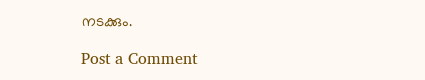നടക്കും.

Post a Comment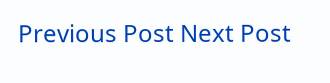Previous Post Next Post